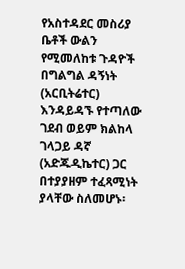የአስተዳደር መስሪያ ቤቶች ውልን የሚመለከቱ ጉዳዮች በግልግል ዳኝነት (አርቢትሬተር) እንዳይዳኙ የተጣለው ገደብ ወይም ክልከላ ገላጋይ ዳኛ (አድጁዲኬተር) ጋር በተያያዘም ተፈጻሚነት ያላቸው ስለመሆኑ፡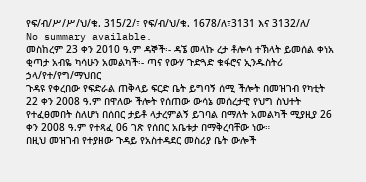የፍ/ብ/ሥ/ሥ/ህ/ቁ. 315/2/፣ የፍ/ብ/ህ/ቁ. 1678/ለ፣3131 እና 3132/ለ/
No summary available.
መስከረም 23 ቀን 2010 ዓ.ም ዳኞች፡- ዳኜ መላኩ ረታ ቶሎሳ ተኽላት ይመሰል ቀነአ ቂጣታ አብዬ ካሳሁን አመልካች፡- ጣና የውሃ ጉድጓድ ቁፋሮና ኢንዱስትሪ ኃላ/የተ/የግ/ማህበር
ጉዳዩ የቀረበው የፍድራል ጠቅላይ ፍርድ ቤት ይግባኝ ሰሚ ችሎት በመዝገብ የካቲት 22 ቀን 2008 ዓ.ም በዋለው ችሎት የሰጠው ውሳኔ መሰረታዊ የህግ ስህተት የተፈፀመበት ስለሆነ በሰበር ታይቶ ላታረምልኝ ይገባል በማለት አመልካች ሚያዚያ 26 ቀን 2008 ዓ.ም የተጻፈ 06 ገጽ የሰበር አቤቱታ በማቅረባቸው ነው።
በዚህ መዝገብ የተያዘው ጉዳይ የአስተዳደር መስሪያ ቤት ውሎች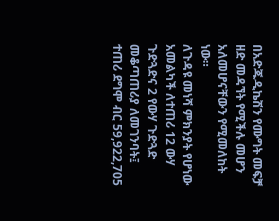በአድጁዲኬሽን የሙግት መፍቻ ዘድ መዳኘት የሚችሉ መሆን አለመሆናቸውን የሚመለከት ነው።
ለጉዳዩ መነሻ ምክንያት የሆነው አመልካች ለተጠሪ 12 ውሃ ጉድጓድና 2 የውሃ ጉድጓድ መቆጣጠሪያ ለመገንባት፤ ተጠሪ ደግሞ ብር 59,922,705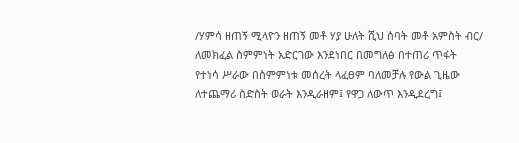/ሃምሳ ዘጠኝ ሚላዮን ዘጠኝ መቶ ሃያ ሁለት ሺህ ሰባት መቶ አምስት ብር/ ለመክፈል ስምምነት አድርገው እንደነበር በመግለፅ በተጠሪ ጥፋት የተነሳ ሥራው በስምምነቱ መሰረት ላፈፀም ባለመቻሉ የውል ጊዜው ለተጨማሪ ስድስት ወራት እንዲራዘም፤ የዋጋ ለውጥ እንዲደረግ፤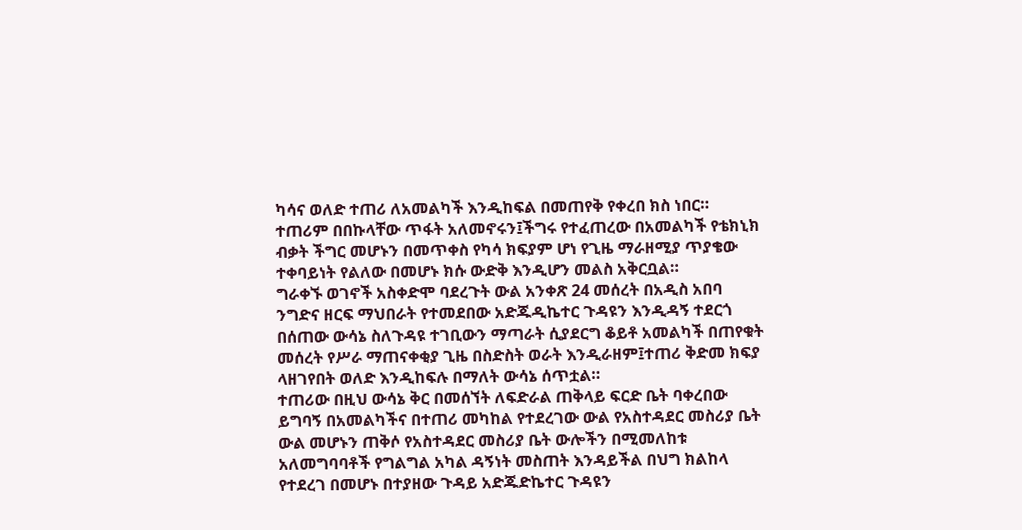ካሳና ወለድ ተጠሪ ለአመልካች እንዲከፍል በመጠየቅ የቀረበ ክስ ነበር።
ተጠሪም በበኩላቸው ጥፋት አለመኖሩን፤ችግሩ የተፈጠረው በአመልካች የቴክኒክ ብቃት ችግር መሆኑን በመጥቀስ የካሳ ክፍያም ሆነ የጊዜ ማራዘሚያ ጥያቄው ተቀባይነት የልለው በመሆኑ ክሱ ውድቅ እንዲሆን መልስ አቅርቧል።
ግራቀኙ ወገኖች አስቀድሞ ባደረጉት ውል አንቀጽ 24 መሰረት በአዲስ አበባ ንግድና ዘርፍ ማህበራት የተመደበው አድጁዲኬተር ጉዳዩን እንዲዳኝ ተደርጎ በሰጠው ውሳኔ ስለጉዳዩ ተገቢውን ማጣራት ሲያደርግ ቆይቶ አመልካች በጠየቁት መሰረት የሥራ ማጠናቀቂያ ጊዜ በስድስት ወራት እንዲራዘም፤ተጠሪ ቅድመ ክፍያ ላዘገየበት ወለድ እንዲከፍሉ በማለት ውሳኔ ሰጥቷል።
ተጠሪው በዚህ ውሳኔ ቅር በመሰኘት ለፍድራል ጠቅላይ ፍርድ ቤት ባቀረበው ይግባኝ በአመልካችና በተጠሪ መካከል የተደረገው ውል የአስተዳደር መስሪያ ቤት ውል መሆኑን ጠቅሶ የአስተዳደር መስሪያ ቤት ውሎችን በሚመለከቱ አለመግባባቶች የግልግል አካል ዳኝነት መስጠት እንዳይችል በህግ ክልከላ የተደረገ በመሆኑ በተያዘው ጉዳይ አድጁድኬተር ጉዳዩን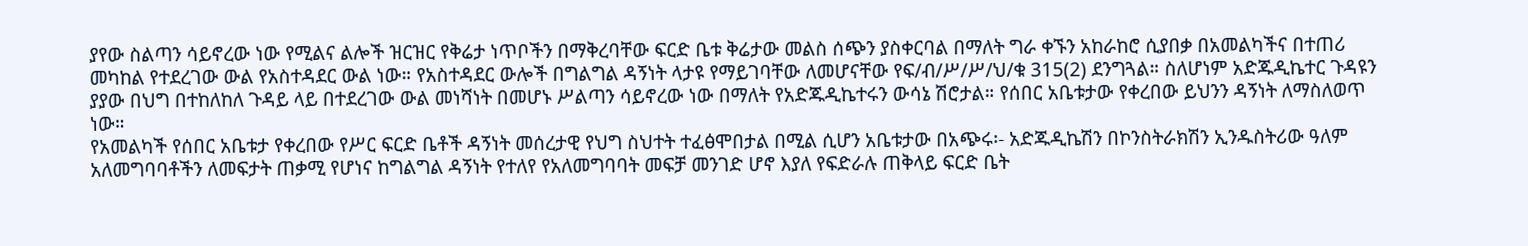ያየው ስልጣን ሳይኖረው ነው የሚልና ልሎች ዝርዝር የቅሬታ ነጥቦችን በማቅረባቸው ፍርድ ቤቱ ቅሬታው መልስ ሰጭን ያስቀርባል በማለት ግራ ቀኙን አከራከሮ ሲያበቃ በአመልካችና በተጠሪ መካከል የተደረገው ውል የአስተዳደር ውል ነው። የአስተዳደር ውሎች በግልግል ዳኝነት ላታዩ የማይገባቸው ለመሆናቸው የፍ/ብ/ሥ/ሥ/ህ/ቁ 315(2) ደንግጓል። ስለሆነም አድጁዲኬተር ጉዳዩን ያያው በህግ በተከለከለ ጉዳይ ላይ በተደረገው ውል መነሻነት በመሆኑ ሥልጣን ሳይኖረው ነው በማለት የአድጁዲኬተሩን ውሳኔ ሽሮታል። የሰበር አቤቱታው የቀረበው ይህንን ዳኝነት ለማስለወጥ ነው።
የአመልካች የሰበር አቤቱታ የቀረበው የሥር ፍርድ ቤቶች ዳኝነት መሰረታዊ የህግ ስህተት ተፈፅሞበታል በሚል ሲሆን አቤቱታው በአጭሩ፡- አድጁዲኬሽን በኮንስትራክሽን ኢንዱስትሪው ዓለም አለመግባባቶችን ለመፍታት ጠቃሚ የሆነና ከግልግል ዳኝነት የተለየ የአለመግባባት መፍቻ መንገድ ሆኖ እያለ የፍድራሉ ጠቅላይ ፍርድ ቤት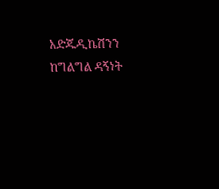አድጁዲኬሽንን ከግልግል ዳኝነት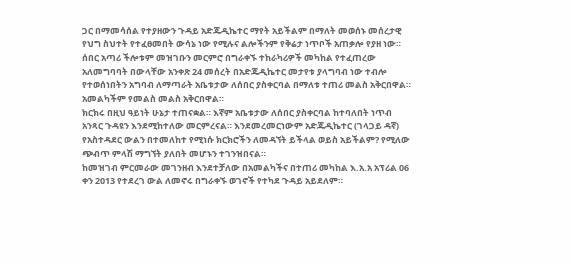ጋር በማመሳሰል የተያዘውን ጉዳይ አድጁዲኬተር ማየት አይችልም በማለት መወሰኑ መሰረታዊ የህግ ስህተት የተፈፀመበት ውሳኔ ነው የሚሉና ልሎችንም የቅሬታ ነጥቦች አጠቃሎ የያዘ ነው።
ሰበር አጣሪ ችሎቱም መዝገቡን መርምሮ በግራቀኙ ተከራካሪዎች መካከል የተፈጠረው አለመግባባት በውላቸው አንቀጽ 24 መሰረት በአድጁዲኬተር መታየቱ ያላግባብ ነው ተብሎ የተወሰነበትን አግባብ ለማጣራት አቤቱታው ለሰበር ያስቀርባል በማለቱ ተጠሪ መልስ አቅርበዋል። አመልካችም የመልስ መልስ አቅርበዋል።
ክርክሩ በዚህ ዓይነት ሁኔታ ተጠናቋል። እኛም አቤቱታው ለሰበር ያስቀርባል ከተባለበት ነጥብ አንጻር ጉዳዩን እንደሚከተለው መርምረናል። እንደመረመርነውም አድጁዲኬተር (ገላጋይ ዳኛ) የአስተዳደር ውልን በተመለከተ የሚነሱ ክርክሮችን ለመዳኘት ይችላል ወይስ አይችልም? የሚለው ጭብጥ ምላሽ ማግኘት ያለበት መሆኑን ተገንዝበናል።
ከመዝገብ ምርመራው መገንዘብ እንደተቻለው በአመልካችና በተጠሪ መካከል እ.አ.አ አፕሪል 06 ቀን 2013 የተደረገ ውል ለመኖሩ በግራቀኙ ወገኖች የተካደ ጉዳይ አይደለም።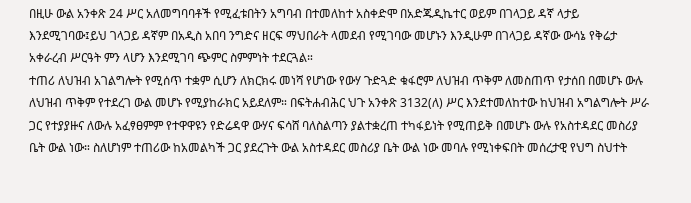በዚሁ ውል አንቀጽ 24 ሥር አለመግባባቶች የሚፈቱበትን አግባብ በተመለከተ አስቀድሞ በአድጁዲኬተር ወይም በገላጋይ ዳኛ ላታይ እንደሚገባው፤ይህ ገላጋይ ዳኛም በአዲስ አበባ ንግድና ዘርፍ ማህበራት ላመደብ የሚገባው መሆኑን እንዲሁም በገላጋይ ዳኛው ውሳኔ የቅሬታ አቀራረብ ሥርዓት ምን ላሆን እንደሚገባ ጭምር ስምምነት ተደርጓል።
ተጠሪ ለህዝብ አገልግሎት የሚሰጥ ተቋም ሲሆን ለክርክሩ መነሻ የሆነው የውሃ ጉድጓድ ቁፋሮም ለህዝብ ጥቅም ለመስጠጥ የታሰበ በመሆኑ ውሉ ለህዝብ ጥቅም የተደረገ ውል መሆኑ የሚያከራክር አይደለም። በፍትሐብሕር ህጉ አንቀጽ 3132(ለ) ሥር እንደተመለከተው ከህዝብ አግልግሎት ሥራ ጋር የተያያዙና ለውሉ አፈፃፀምም የተዋዋዩን የድሬዳዋ ውሃና ፍሳሸ ባለስልጣን ያልተቋረጠ ተካፋይነት የሚጠይቅ በመሆኑ ውሉ የአስተዳደር መስሪያ ቤት ውል ነው። ስለሆነም ተጠሪው ከአመልካች ጋር ያደረጉት ውል አስተዳደር መስሪያ ቤት ውል ነው መባሉ የሚነቀፍበት መሰረታዊ የህግ ስህተት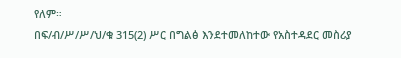የለም።
በፍ/ብ/ሥ/ሥ/ህ/ቁ 315(2) ሥር በግልፅ እንደተመለከተው የአስተዳደር መስሪያ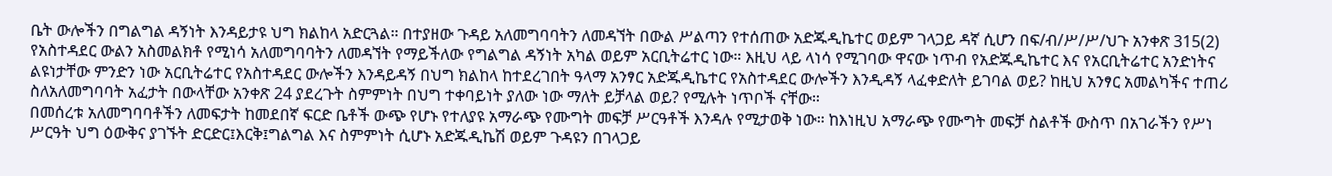ቤት ውሎችን በግልግል ዳኝነት እንዳይታዩ ህግ ክልከላ አድርጓል። በተያዘው ጉዳይ አለመግባባትን ለመዳኘት በውል ሥልጣን የተሰጠው አድጁዲኬተር ወይም ገላጋይ ዳኛ ሲሆን በፍ/ብ/ሥ/ሥ/ህጉ አንቀጽ 315(2) የአስተዳደር ውልን አስመልክቶ የሚነሳ አለመግባባትን ለመዳኘት የማይችለው የግልግል ዳኝነት አካል ወይም አርቢትሬተር ነው። እዚህ ላይ ላነሳ የሚገባው ዋናው ነጥብ የአድጁዲኬተር እና የአርቢትሬተር አንድነትና ልዩነታቸው ምንድን ነው አርቢትሬተር የአስተዳደር ውሎችን እንዳይዳኝ በህግ ክልከላ ከተደረገበት ዓላማ አንፃር አድጁዲኬተር የአስተዳደር ውሎችን እንዲዳኝ ላፈቀድለት ይገባል ወይ? ከዚህ አንፃር አመልካችና ተጠሪ ስለአለመግባባት አፈታት በውላቸው አንቀጽ 24 ያደረጉት ስምምነት በህግ ተቀባይነት ያለው ነው ማለት ይቻላል ወይ? የሚሉት ነጥቦች ናቸው።
በመሰረቱ አለመግባባቶችን ለመፍታት ከመደበኛ ፍርድ ቤቶች ውጭ የሆኑ የተለያዩ አማራጭ የሙግት መፍቻ ሥርዓቶች እንዳሉ የሚታወቅ ነው። ከእነዚህ አማራጭ የሙግት መፍቻ ስልቶች ውስጥ በአገራችን የሥነ ሥርዓት ህግ ዕውቅና ያገኙት ድርድር፤እርቅ፤ግልግል እና ስምምነት ሲሆኑ አድጁዲኬሽ ወይም ጉዳዩን በገላጋይ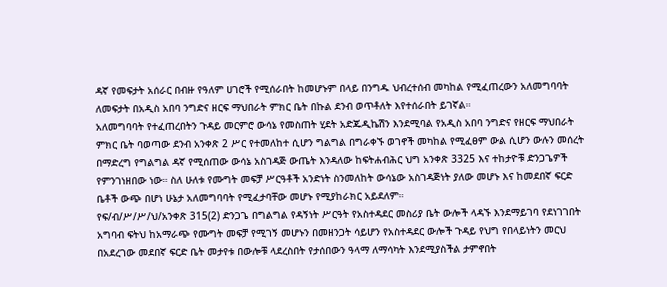ዳኛ የመፍታት አሰራር በብዙ የዓለም ሀገሮች የሚሰራበት ከመሆኑም በላይ በንግዱ ህብረተሰብ መካከል የሚፈጠረውን አለመግባባት ለመፍታት በአዲስ አበባ ንግድና ዘርፍ ማህበራት ምክር ቤት በኩል ደንብ ወጥቶለት እየተሰራበት ይገኛል።
አለመግባባት የተፈጠረበትን ጉዳይ መርምሮ ውሳኔ የመስጠት ሂደት አድጁዲኬሽን እንደሚባል የአዲስ አበባ ንግድና የዘርፍ ማህበራት ምክር ቤት ባወጣው ደንብ አንቀጽ 2 ሥር የተመለከተ ሲሆን ግልግል በግራቀኙ ወገኖች መካከል የሚፈፀም ውል ሲሆን ውሉን መሰረት በማድረግ የግልግል ዳኛ የሚሰጠው ውሳኔ አስገዳጅ ውጤት እንዳለው ከፍትሐብሕር ህግ አንቀጽ 3325 እና ተከታዮቹ ድንጋጌዎች የምንገነዘበው ነው። ስለ ሁለቱ የሙግት መፍቻ ሥርዓቶች አንድነት ስንመለከት ውሳኔው አስገዳጅነት ያለው መሆኑ እና ከመደበኛ ፍርድ ቤቶች ውጭ በሆነ ሁኔታ አለመግባባት የሚፈታባቸው መሆኑ የሚያከራክር አይደለም።
የፍ/ብ/ሥ/ሥ/ህ/አንቀጽ 315(2) ድንጋጌ በግልግል የዳኝነት ሥርዓት የአስተዳደር መስሪያ ቤት ውሎች ላዳኙ እንደማይገባ የደነገገበት አግባብ ፍትህ ከአማራጭ የሙግት መፍቻ የሚገኝ መሆኑን በመዘንጋት ሳይሆን የአስተዳደር ውሎች ጉዳይ የህግ የበላይነትን መርህ በአደረገው መደበኛ ፍርድ ቤት መታየቱ በውሎቹ ላደረስበት የታሰበውን ዓላማ ለማሳካት እንደሚያስችል ታምኖበት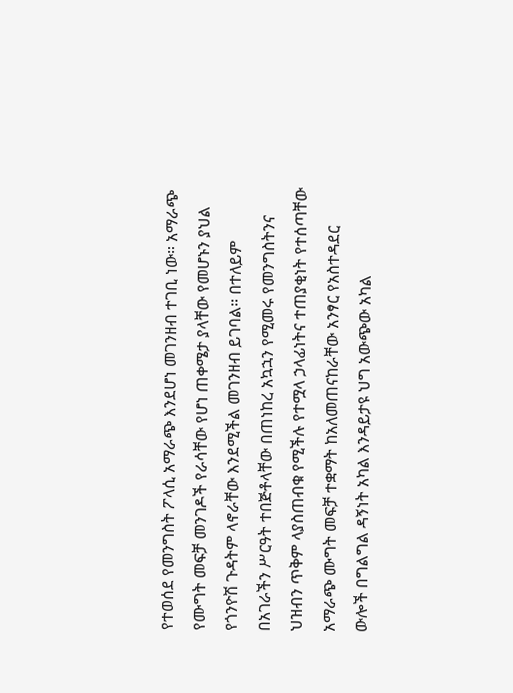የተወሰደ የመንግስት ፖላሲ አማራጭ እንደሆነ መገንዘብ ተገቢ ነው። አማራጭ የሙግት መፍቻ መንገዶች የራሳቸው የሆነ ጠቀሜታ ያላቸው የመሆኑን ያህል የጎንዮሽ ጉዳትም ላኖራቸው እንደሚችል መገንዘብ ይገባል። በተለይም በአገራችን ሥርዓት ተበጅቶላቸው በጠነከረ አኳኋን የሚመሩ የመንግስትንና ህዝብን ጥቅም ላያስጠብቁ የሚችሉ የተሟላ ኃላፊነትና ተጠያቂነት የተሰጣቸው አማራጭ ሙግት መፍቻ ተቋማት ከአለመጠናከራቸው አንፃር የአስተዳደር ውሎች በግልግል ዳኝነት አካል እንዳይታዩ ህግ አውጭው አካል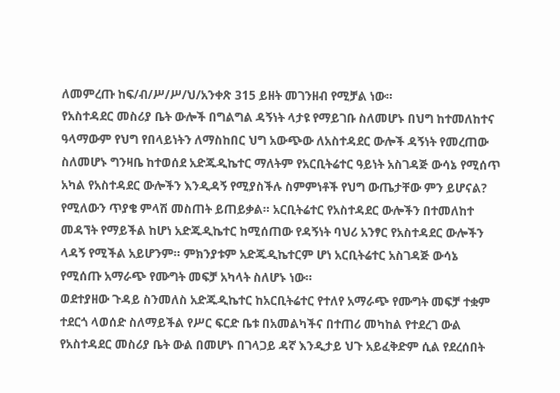ለመምረጡ ከፍ/ብ/ሥ/ሥ/ህ/አንቀጽ 315 ይዘት መገንዘብ የሚቻል ነው።
የአስተዳደር መስሪያ ቤት ውሎች በግልግል ዳኝነት ላታዩ የማይገቡ ስለመሆኑ በህግ ከተመለከተና ዓላማውም የህግ የበላይነትን ለማስከበር ህግ አውጭው ለአስተዳደር ውሎች ዳኝነት የመረጠው ስለመሆኑ ግንዛቤ ከተወሰደ አድጁዲኬተር ማለትም የአርቢትሬተር ዓይነት አስገዳጅ ውሳኔ የሚሰጥ አካል የአስተዳደር ውሎችን እንዲዳኝ የሚያስችሉ ስምምነቶች የህግ ውጤታቸው ምን ይሆናል? የሚለውን ጥያቄ ምላሽ መስጠት ይጠይቃል። አርቢትሬተር የአስተዳደር ውሎችን በተመለከተ መዳኘት የማይችል ከሆነ አድጁዲኬተር ከሚሰጠው የዳኝነት ባህሪ አንፃር የአስተዳደር ውሎችን ላዳኝ የሚችል አይሆንም። ምክንያቱም አድጁዲኬተርም ሆነ አርቢትሬተር አስገዳጅ ውሳኔ የሚሰጡ አማራጭ የሙግት መፍቻ አካላት ስለሆኑ ነው።
ወደተያዘው ጉዳይ ስንመለስ አድጁዲኬተር ከአርቢትሬተር የተለየ አማራጭ የሙግት መፍቻ ተቋም ተደርጎ ላወሰድ ስለማይችል የሥር ፍርድ ቤቱ በአመልካችና በተጠሪ መካከል የተደረገ ውል የአስተዳደር መስሪያ ቤት ውል በመሆኑ በገላጋይ ዳኛ እንዲታይ ህጉ አይፈቅድም ሲል የደረሰበት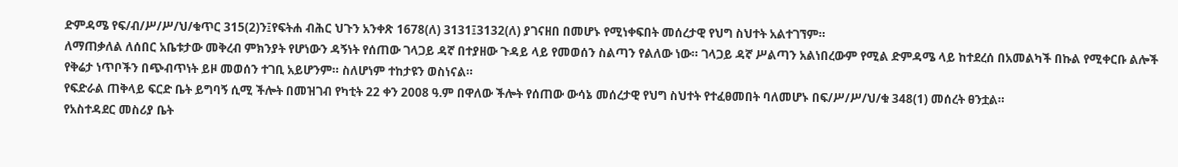ድምዳሜ የፍ/ብ/ሥ/ሥ/ህ/ቁጥር 315(2)ን፤የፍትሐ ብሕር ህጉን አንቀጽ 1678(ለ) 3131፤3132(ለ) ያገናዘበ በመሆኑ የሚነቀፍበት መሰረታዊ የህግ ስህተት አልተገኘም።
ለማጠቃለል ለሰበር አቤቱታው መቅረብ ምክንያት የሆነውን ዳኝነት የሰጠው ገላጋይ ዳኛ በተያዘው ጉዳይ ላይ የመወሰን ስልጣን የልለው ነው። ገላጋይ ዳኛ ሥልጣን አልነበረውም የሚል ድምዳሜ ላይ ከተደረሰ በአመልካች በኩል የሚቀርቡ ልሎች የቅሬታ ነጥቦችን በጭብጥነት ይዞ መወሰን ተገቢ አይሆንም። ስለሆነም ተከታዩን ወስነናል።
የፍድራል ጠቅላይ ፍርድ ቤት ይግባኝ ሲሚ ችሎት በመዝገብ የካቲት 22 ቀን 2008 ዓ.ም በዋለው ችሎት የሰጠው ውሳኔ መሰረታዊ የህግ ስህተት የተፈፀመበት ባለመሆኑ በፍ/ሥ/ሥ/ህ/ቁ 348(1) መሰረት ፀንቷል።
የአስተዳደር መስሪያ ቤት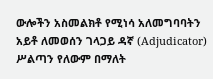ውሎችን አስመልክቶ የሚነሳ አለመግባባትን አይቶ ለመወሰን ገላጋይ ዳኛ (Adjudicator) ሥልጣን የለውም በማለት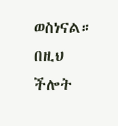ወስነናል።
በዚህ ችሎት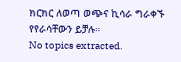ክርክር ለወጣ ወጭና ኪሳራ ግራቀኙ የየራሳቸውን ይቻሉ።
No topics extracted.